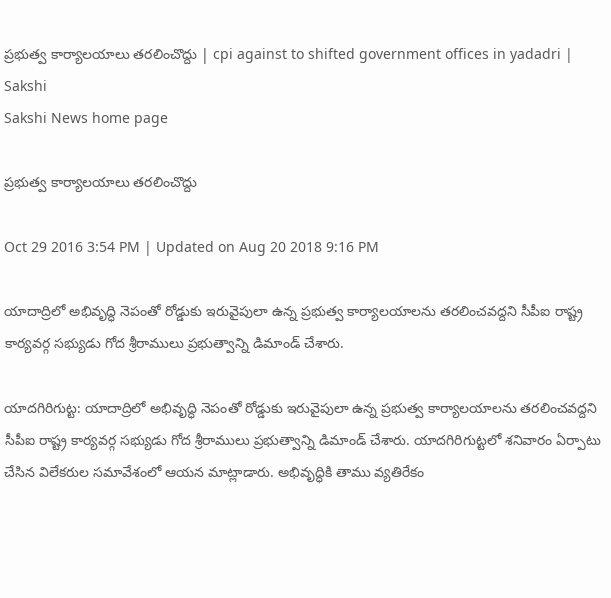ప్రభుత్వ కార్యాలయాలు తరలించొద్దు | cpi against to shifted government offices in yadadri | Sakshi
Sakshi News home page

ప్రభుత్వ కార్యాలయాలు తరలించొద్దు

Oct 29 2016 3:54 PM | Updated on Aug 20 2018 9:16 PM

యాదాద్రిలో అభివృద్ధి నెపంతో రోడ్డుకు ఇరువైపులా ఉన్న ప్రభుత్వ కార్యాలయాలను తరలించవద్దని సీపీఐ రాష్ట్ర కార్యవర్గ సభ్యుడు గోద శ్రీరాములు ప్రభుత్వాన్ని డిమాండ్ చేశారు.

యాదగిరిగుట్ట: యాదాద్రిలో అభివృద్ధి నెపంతో రోడ్డుకు ఇరువైపులా ఉన్న ప్రభుత్వ కార్యాలయాలను తరలించవద్దని సీపీఐ రాష్ట్ర కార్యవర్గ సభ్యుడు గోద శ్రీరాములు ప్రభుత్వాన్ని డిమాండ్ చేశారు. యాదగిరిగుట్టలో శనివారం ఏర్పాటు చేసిన విలేకరుల సమావేశంలో ఆయన మాట్లాడారు. అభివృద్ధికి తాము వ్యతిరేకం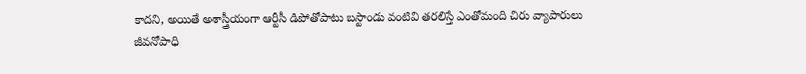కాదని, అయితే అశాస్త్రీయంగా ఆర్టీసీ డిపోతోపాటు బస్టాండు వంటివి తరలిస్తే ఎంతోమంది చిరు వ్యాపారులు జీవనోపాధి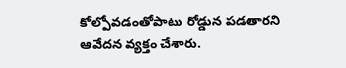కోల్పోవడంతోపాటు రోడ్డున పడతారని ఆవేదన వ్యక్తం చేశారు.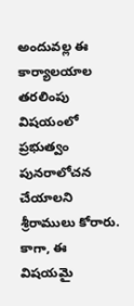అందువల్ల ఈ కార్యాలయాల తరలింపు విషయంలో ప్రభుత్వం పునరాలోచన చేయాలని శ్రీరాములు కోరారు. కాగా, ఈ విషయమై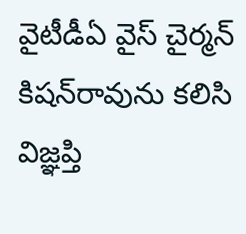వైటీడీఏ వైస్ చైర్మన్ కిషన్‌రావును కలిసి విజ్ఞప్తి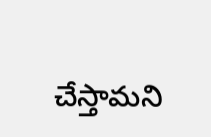చేస్తామని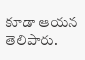కూడా ఆయన తెలిపారు.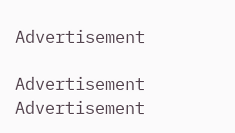Advertisement

Advertisement
Advertisement